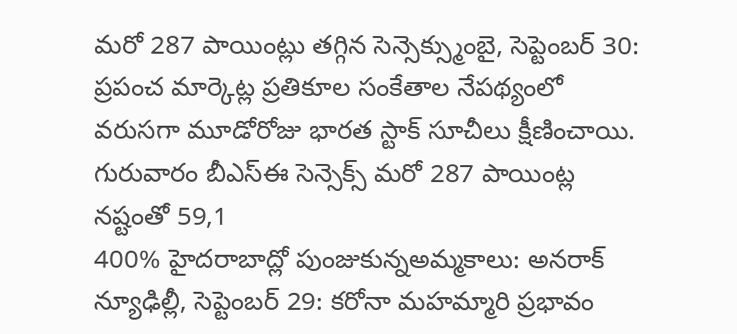మరో 287 పాయింట్లు తగ్గిన సెన్సెక్స్ముంబై, సెప్టెంబర్ 30: ప్రపంచ మార్కెట్ల ప్రతికూల సంకేతాల నేపథ్యంలో వరుసగా మూడోరోజు భారత స్టాక్ సూచీలు క్షీణించాయి. గురువారం బీఎస్ఈ సెన్సెక్స్ మరో 287 పాయింట్ల నష్టంతో 59,1
400% హైదరాబాద్లో పుంజుకున్నఅమ్మకాలు: అనరాక్ న్యూఢిల్లీ, సెప్టెంబర్ 29: కరోనా మహమ్మారి ప్రభావం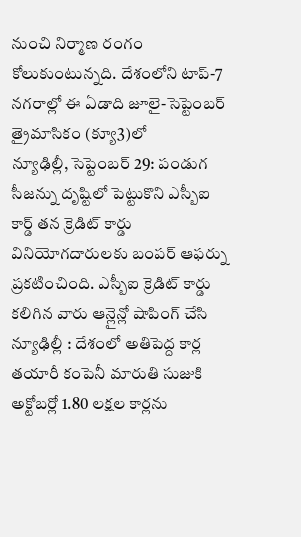నుంచి నిర్మాణ రంగం కోలుకుంటున్నది. దేశంలోని టాప్-7 నగరాల్లో ఈ ఏడాది జూలై-సెప్టెంబర్ త్రైమాసికం (క్యూ3)లో
న్యూఢిల్లీ, సెప్టెంబర్ 29: పండుగ సీజన్ను దృష్టిలో పెట్టుకొని ఎస్బీఐ కార్డ్ తన క్రెడిట్ కార్డు వినియోగదారులకు బంపర్ ఆఫర్ను ప్రకటించింది. ఎస్బీఐ క్రెడిట్ కార్డు కలిగిన వారు ఆన్లైన్లో షాపింగ్ చేసి
న్యూఢిల్లీ : దేశంలో అతిపెద్ద కార్ల తయారీ కంపెనీ మారుతి సుజుకి అక్టోబర్లో 1.80 లక్షల కార్లను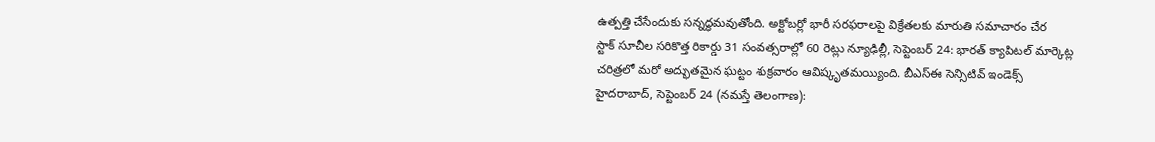ఉత్పత్తి చేసేందుకు సన్నద్ధమవుతోంది. అక్టోబర్లో భారీ సరఫరాలపై విక్రేతలకు మారుతి సమాచారం చేర
స్టాక్ సూచీల సరికొత్త రికార్డు 31 సంవత్సరాల్లో 60 రెట్లు న్యూఢిల్లీ, సెప్టెంబర్ 24: భారత్ క్యాపిటల్ మార్కెట్ల చరిత్రలో మరో అద్భుతమైన ఘట్టం శుక్రవారం ఆవిష్కృతమయ్యింది. బీఎస్ఈ సెన్సిటివ్ ఇండెక్స్
హైదరాబాద్, సెప్టెంబర్ 24 (నమస్తే తెలంగాణ):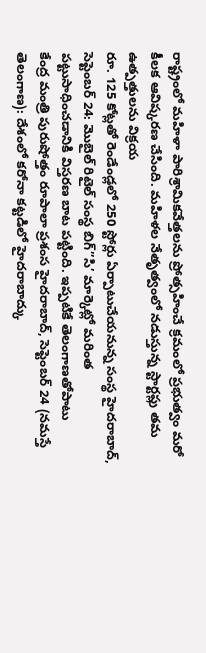రాష్ట్రంలో మహిళా పారిశ్రామికవేత్తలను ప్రోత్సహించే క్రమంలో ప్రభుత్వం మరో కీలక ఆవిష్కరణ చేసింది. మహిళల నేతృత్వంలో నడుస్తున్న స్టార్టప్లు తమ ఉత్పత్తులను విక్రయ
రూ. 125 కోట్లతో రెండేండ్లలో 250 స్టోర్లు ఏర్పాటుచేయనున్న సంస్థ హైదరాబాద్, సెప్టెంబర్ 24: మొబైల్ రిటైల్ సంస్థ బిగ్”సి’ మార్కెట్లో మరింత పట్టుసాధించడానికి విస్తరణ బాట పట్టింది. ఇప్పటికే తెలంగాణతోపాటు
కేంద్ర మంత్రి పురుషోత్తం రూపాలా ప్రశంస హైదరాబాద్, సెప్టెంబర్ 24 (నమస్తే తెలంగాణ): దేశంలో కరోనా కట్టడిలో హైదరాబాద్కు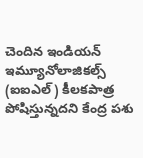చెందిన ఇండియన్ ఇమ్యూనోలాజికల్స్ (ఐఐఎల్) కీలకపాత్ర పోషిస్తున్నదని కేంద్ర పశు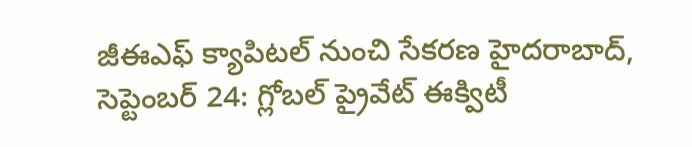జీఈఎఫ్ క్యాపిటల్ నుంచి సేకరణ హైదరాబాద్, సెప్టెంబర్ 24: గ్లోబల్ ప్రైవేట్ ఈక్విటీ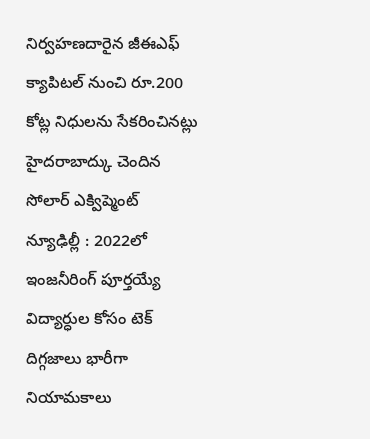నిర్వహణదారైన జీఈఎఫ్ క్యాపిటల్ నుంచి రూ.200 కోట్ల నిధులను సేకరించినట్లు హైదరాబాద్కు చెందిన సోలార్ ఎక్విప్మెంట్
న్యూఢిల్లీ : 2022లో ఇంజనీరింగ్ పూర్తయ్యే విద్యార్ధుల కోసం టెక్ దిగ్గజాలు భారీగా నియామకాలు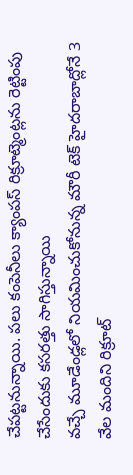చేపట్టనున్నాయి. పలు కంపెనీలు క్యాంపస్ రిక్రూట్మెంట్లను రెట్టింపు చేసేందుకు కసరత్తు సాగిస్తున్నాయి
వచ్చే మూడేండ్లలో నియమించుకోనున్న మౌరీ టెక్ హైదరాబాద్లోనే 3 వేల మందిని రిక్రూట్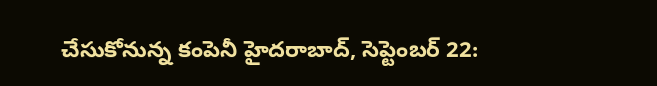చేసుకోనున్న కంపెనీ హైదరాబాద్, సెప్టెంబర్ 22: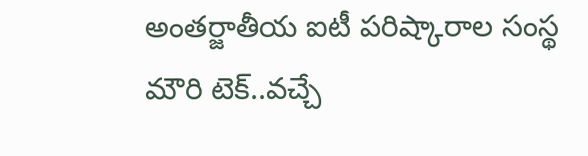అంతర్జాతీయ ఐటీ పరిష్కారాల సంస్థ మౌరి టెక్..వచ్చే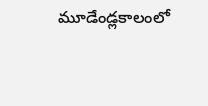మూడేండ్లకాలంలో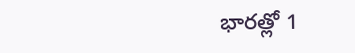భారత్లో 1